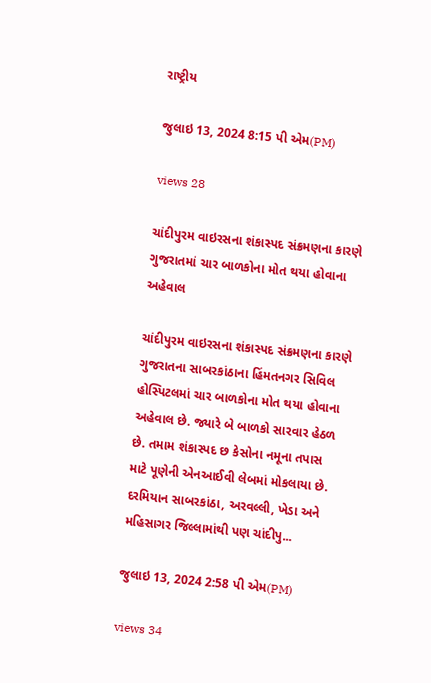રાષ્ટ્રીય

જુલાઇ 13, 2024 8:15 પી એમ(PM)

views 28

ચાંદીપુરમ વાઇરસના શંકાસ્પદ સંક્રમણના કારણે ગુજરાતમાં ચાર બાળકોના મોત થયા હોવાના અહેવાલ

ચાંદીપુરમ વાઇરસના શંકાસ્પદ સંક્રમણના કારણે ગુજરાતના સાબરકાંઠાના હિંમતનગર સિવિલ હોસ્પિટલમાં ચાર બાળકોના મોત થયા હોવાના અહેવાલ છે. જ્યારે બે બાળકો સારવાર હેઠળ છે. તમામ શંકાસ્પદ છ કેસોના નમૂના તપાસ માટે પૂણેની એનઆઈવી લેબમાં મોકલાયા છે. દરમિયાન સાબરકાંઠા, અરવલ્લી, ખેડા અને મહિસાગર જિલ્લામાંથી પણ ચાંદીપુ...

જુલાઇ 13, 2024 2:58 પી એમ(PM)

views 34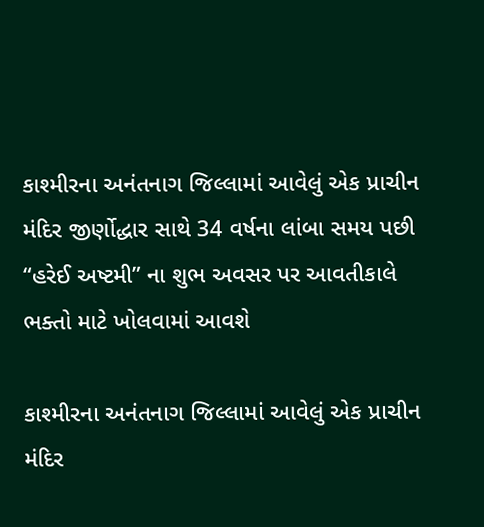કાશ્મીરના અનંતનાગ જિલ્લામાં આવેલું એક પ્રાચીન મંદિર જીર્ણોદ્ધાર સાથે 34 વર્ષના લાંબા સમય પછી “હરેઈ અષ્ટમી” ના શુભ અવસર પર આવતીકાલે ભક્તો માટે ખોલવામાં આવશે

કાશ્મીરના અનંતનાગ જિલ્લામાં આવેલું એક પ્રાચીન મંદિર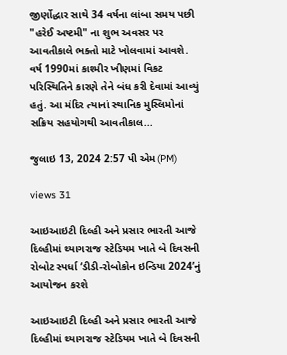જીર્ણોદ્ધાર સાથે 34 વર્ષના લાંબા સમય પછી "હરેઈ અષ્ટમી" ના શુભ અવસર પર આવતીકાલે ભક્તો માટે ખોલવામાં આવશે. વર્ષ 1990માં કાશ્મીર ખીણમાં વિકટ પરિસ્થિતિને કારણે તેને બંધ કરી દેવામાં આવ્યું હતું. આ મંદિર ત્યાનાં સ્થાનિક મુસ્લિમોનાં સક્રિય સહયોગથી આવતીકાલ...

જુલાઇ 13, 2024 2:57 પી એમ(PM)

views 31

આઇઆઇટી દિલ્હી અને પ્રસાર ભારતી આજે દિલ્હીમાં થ્યાગરાજ સ્ટેડિયમ ખાતે બે દિવસની રોબોટ સ્પર્ધા ‘ડીડી-રોબોકોન ઇન્ડિયા 2024’નું આયોજન કરશે

આઇઆઇટી દિલ્હી અને પ્રસાર ભારતી આજે દિલ્હીમાં થ્યાગરાજ સ્ટેડિયમ ખાતે બે દિવસની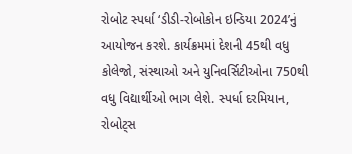રોબોટ સ્પર્ધા ‘ડીડી-રોબોકોન ઇન્ડિયા 2024’નું આયોજન કરશે. કાર્યક્રમમાં દેશની 45થી વધુ કોલેજો, સંસ્થાઓ અને યુનિવર્સિટીઓના 750થી વધુ વિદ્યાર્થીઓ ભાગ લેશે. સ્પર્ધા દરમિયાન, રોબોટ્સ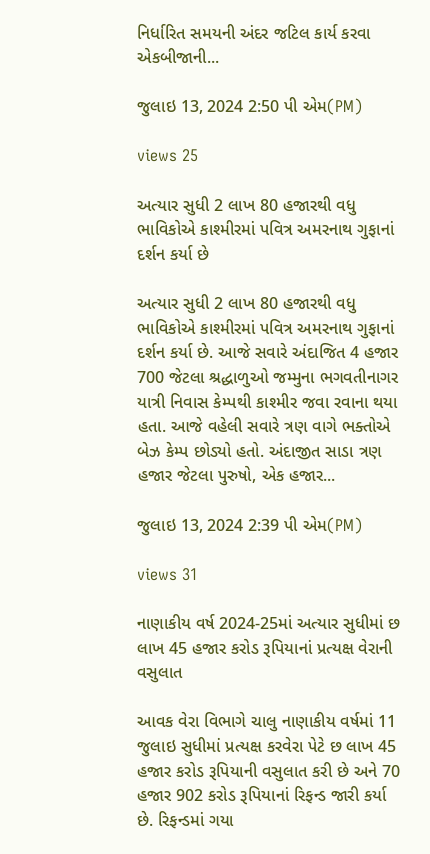નિર્ધારિત સમયની અંદર જટિલ કાર્ય કરવા એકબીજાની...

જુલાઇ 13, 2024 2:50 પી એમ(PM)

views 25

અત્યાર સુધી 2 લાખ 80 હજારથી વધુ ભાવિકોએ કાશ્મીરમાં પવિત્ર અમરનાથ ગુફાનાં દર્શન કર્યા છે

અત્યાર સુધી 2 લાખ 80 હજારથી વધુ ભાવિકોએ કાશ્મીરમાં પવિત્ર અમરનાથ ગુફાનાં દર્શન કર્યા છે. આજે સવારે અંદાજિત 4 હજાર 700 જેટલા શ્રદ્ધાળુઓ જમ્મુના ભગવતીનાગર યાત્રી નિવાસ કેમ્પથી કાશ્મીર જવા રવાના થયા હતા. આજે વહેલી સવારે ત્રણ વાગે ભક્તોએ બેઝ કેમ્પ છોડ્યો હતો. અંદાજીત સાડા ત્રણ હજાર જેટલા પુરુષો, એક હજાર...

જુલાઇ 13, 2024 2:39 પી એમ(PM)

views 31

નાણાકીય વર્ષ 2024-25માં અત્યાર સુધીમાં છ લાખ 45 હજાર કરોડ રૂપિયાનાં પ્રત્યક્ષ વેરાની વસુલાત

આવક વેરા વિભાગે ચાલુ નાણાકીય વર્ષમાં 11 જુલાઇ સુધીમાં પ્રત્યક્ષ કરવેરા પેટે છ લાખ 45 હજાર કરોડ રૂપિયાની વસુલાત કરી છે અને 70 હજાર 902 કરોડ રૂપિયાનાં રિફન્ડ જારી કર્યા છે. રિફન્ડમાં ગયા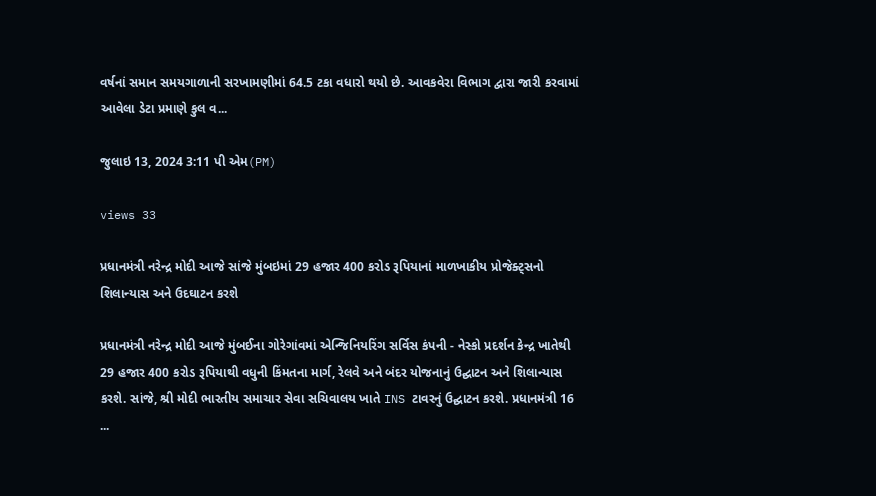વર્ષનાં સમાન સમયગાળાની સરખામણીમાં 64.5 ટકા વધારો થયો છે. આવકવેરા વિભાગ દ્વારા જારી કરવામાં આવેલા ડેટા પ્રમાણે કુલ વ...

જુલાઇ 13, 2024 3:11 પી એમ(PM)

views 33

પ્રધાનમંત્રી નરેન્દ્ર મોદી આજે સાંજે મુંબઇમાં 29 હજાર 400 કરોડ રૂપિયાનાં માળખાકીય પ્રોજેક્ટ્સનો શિલાન્યાસ અને ઉદઘાટન કરશે

પ્રધાનમંત્રી નરેન્દ્ર મોદી આજે મુંબઈના ગોરેગાંવમાં એન્જિનિયરિંગ સર્વિસ કંપની - નેસ્કો પ્રદર્શન કેન્દ્ર ખાતેથી 29 હજાર 400 કરોડ રૂપિયાથી વધુની કિંમતના માર્ગ, રેલવે અને બંદર યોજનાનું ઉદ્ઘાટન અને શિલાન્યાસ કરશે. સાંજે, શ્રી મોદી ભારતીય સમાચાર સેવા સચિવાલય ખાતે INS ટાવરનું ઉદ્ઘાટન કરશે. પ્રધાનમંત્રી 16 ...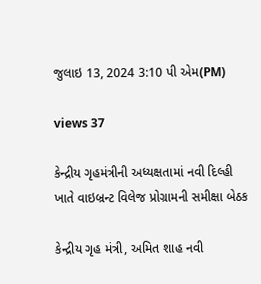જુલાઇ 13, 2024 3:10 પી એમ(PM)

views 37

કેન્દ્રીય ગૃહમંત્રીની અધ્યક્ષતામાં નવી દિલ્હી ખાતે વાઇબ્રન્ટ વિલેજ પ્રોગ્રામની સમીક્ષા બેઠક

કેન્દ્રીય ગૃહ મંત્રી, અમિત શાહ નવી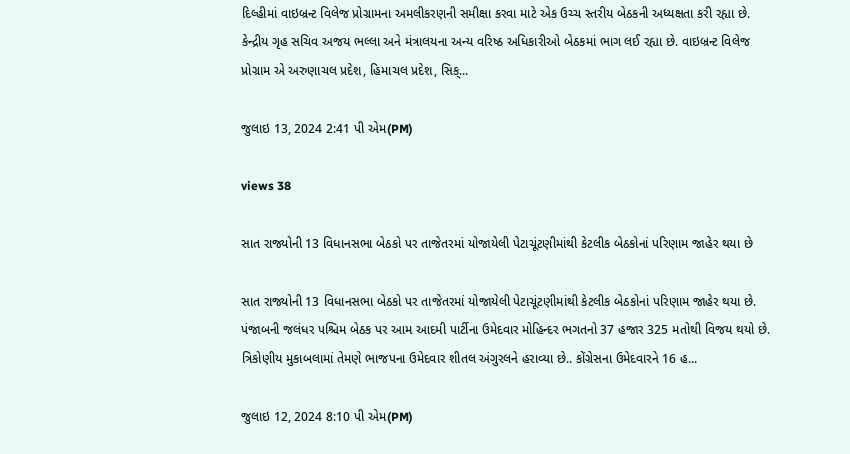દિલ્હીમાં વાઇબ્રન્ટ વિલેજ પ્રોગ્રામના અમલીકરણની સમીક્ષા કરવા માટે એક ઉચ્ચ સ્તરીય બેઠકની અધ્યક્ષતા કરી રહ્યા છે. કેન્દ્રીય ગૃહ સચિવ અજય ભલ્લા અને મંત્રાલયના અન્ય વરિષ્ઠ અધિકારીઓ બેઠકમાં ભાગ લઈ રહ્યા છે. વાઇબ્રન્ટ વિલેજ પ્રોગ્રામ એ અરુણાચલ પ્રદેશ, હિમાચલ પ્રદેશ, સિક્...

જુલાઇ 13, 2024 2:41 પી એમ(PM)

views 38

સાત રાજ્યોની 13 વિધાનસભા બેઠકો પર તાજેતરમાં યોજાયેલી પેટાચૂંટણીમાંથી કેટલીક બેઠકોનાં પરિણામ જાહેર થયા છે

સાત રાજ્યોની 13 વિધાનસભા બેઠકો પર તાજેતરમાં યોજાયેલી પેટાચૂંટણીમાંથી કેટલીક બેઠકોનાં પરિણામ જાહેર થયા છે. પંજાબની જલંધર પશ્ચિમ બેઠક પર આમ આદમી પાર્ટીના ઉમેદવાર મોહિન્દર ભગતનો 37 હજાર 325 મતોથી વિજય થયો છે. ત્રિકોણીય મુકાબલામાં તેમણે ભાજપના ઉમેદવાર શીતલ અંગુરલને હરાવ્યા છે.. કોંગ્રેસના ઉમેદવારને 16 હ...

જુલાઇ 12, 2024 8:10 પી એમ(PM)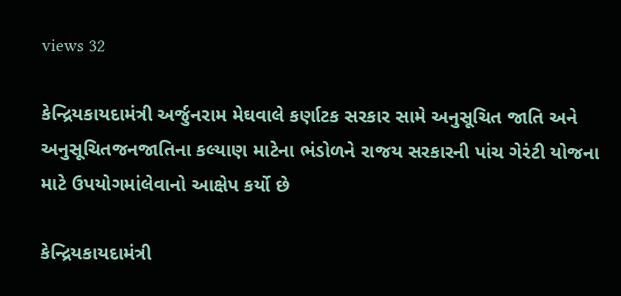views 32

કેન્દ્રિયકાયદામંત્રી અર્જુનરામ મેઘવાલે કર્ણાટક સરકાર સામે અનુસૂચિત જાતિ અને અનુસૂચિતજનજાતિના કલ્યાણ માટેના ભંડોળને રાજય સરકારની પાંચ ગેરંટી યોજના માટે ઉપયોગમાંલેવાનો આક્ષેપ કર્યો છે

કેન્દ્રિયકાયદામંત્રી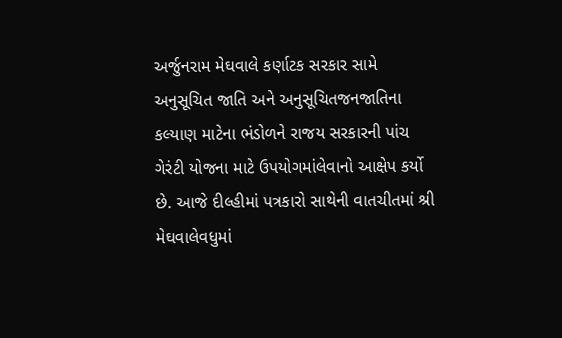અર્જુનરામ મેઘવાલે કર્ણાટક સરકાર સામે અનુસૂચિત જાતિ અને અનુસૂચિતજનજાતિના કલ્યાણ માટેના ભંડોળને રાજય સરકારની પાંચ ગેરંટી યોજના માટે ઉપયોગમાંલેવાનો આક્ષેપ કર્યો છે. આજે દીલ્હીમાં પત્રકારો સાથેની વાતચીતમાં શ્રી મેઘવાલેવધુમાં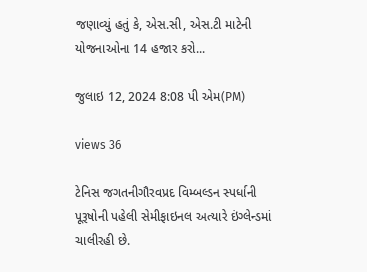જણાવ્યું હતું કે, એસ.સી, એસ.ટી માટેની યોજનાઓના 14 હજાર કરો...

જુલાઇ 12, 2024 8:08 પી એમ(PM)

views 36

ટેનિસ જગતનીગૌરવપ્રદ વિમ્બલ્ડન સ્પર્ધાની પૂરૂષોની પહેલી સેમીફાઇનલ અત્યારે ઇંગ્લેન્ડમાં ચાલીરહી છે.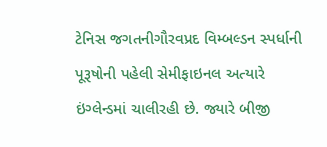ટેનિસ જગતનીગૌરવપ્રદ વિમ્બલ્ડન સ્પર્ધાની પૂરૂષોની પહેલી સેમીફાઇનલ અત્યારે ઇંગ્લેન્ડમાં ચાલીરહી છે. જ્યારે બીજી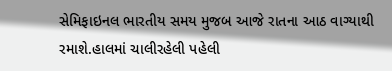સેમિફાઇનલ ભારતીય સમય મુજબ આજે રાતના આઠ વાગ્યાથી રમાશે.હાલમાં ચાલીરહેલી પહેલી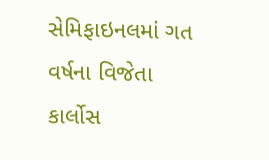સેમિફાઇનલમાં ગત વર્ષના વિજેતા કાર્લોસ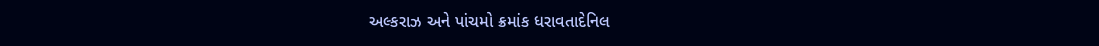અલ્કરાઝ અને પાંચમો ક્રમાંક ધરાવતાદેનિલ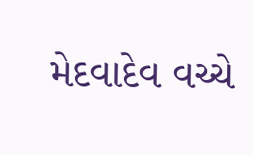મેદવાદેવ વચ્ચે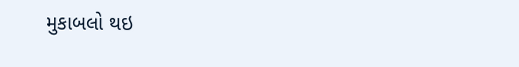મુકાબલો થઇ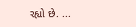રહ્યો છે. ...